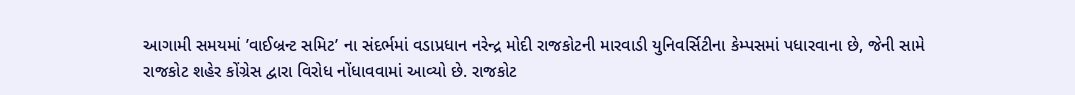આગામી સમયમાં ’વાઈબ્રન્ટ સમિટ’ ના સંદર્ભમાં વડાપ્રધાન નરેન્દ્ર મોદી રાજકોટની મારવાડી યુનિવર્સિટીના કેમ્પસમાં પધારવાના છે, જેની સામે રાજકોટ શહેર કોંગ્રેસ દ્વારા વિરોધ નોંધાવવામાં આવ્યો છે. રાજકોટ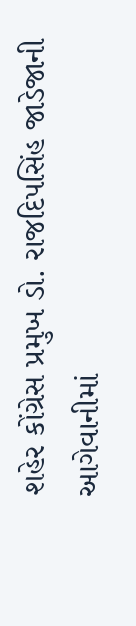શહેર કોંગ્રેસ પ્રમુખ ડો. રાજદિપસિંહ જાડેજાની આગેવાનીમાં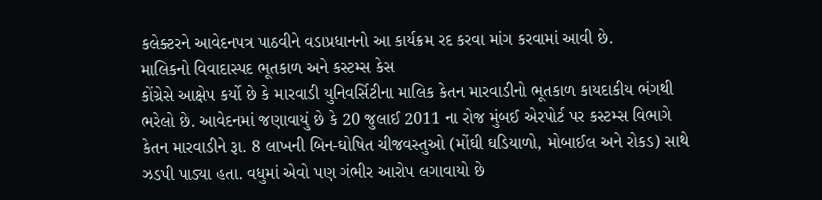કલેક્ટરને આવેદનપત્ર પાઠવીને વડાપ્રધાનનો આ કાર્યક્રમ રદ કરવા માંગ કરવામાં આવી છે.
માલિકનો વિવાદાસ્પદ ભૂતકાળ અને કસ્ટમ્સ કેસ
કોંગ્રેસે આક્ષેપ કર્યો છે કે મારવાડી યુનિવર્સિટીના માલિક કેતન મારવાડીનો ભૂતકાળ કાયદાકીય ભંગથી ભરેલો છે. આવેદનમાં જણાવાયું છે કે 20 જુલાઈ 2011 ના રોજ મુંબઈ એરપોર્ટ પર કસ્ટમ્સ વિભાગે કેતન મારવાડીને રૂા. 8 લાખની બિન-ઘોષિત ચીજવસ્તુઓ (મોંઘી ઘડિયાળો, મોબાઈલ અને રોકડ) સાથે ઝડપી પાડ્યા હતા. વધુમાં એવો પણ ગંભીર આરોપ લગાવાયો છે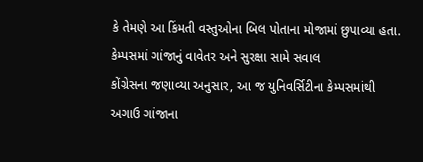કે તેમણે આ કિંમતી વસ્તુઓના બિલ પોતાના મોજામાં છુપાવ્યા હતા.
કેમ્પસમાં ગાંજાનું વાવેતર અને સુરક્ષા સામે સવાલ
કોંગ્રેસના જણાવ્યા અનુસાર, આ જ યુનિવર્સિટીના કેમ્પસમાંથી અગાઉ ગાંજાના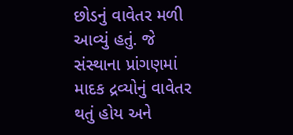છોડનું વાવેતર મળી આવ્યું હતું. જે સંસ્થાના પ્રાંગણમાં માદક દ્રવ્યોનું વાવેતર થતું હોય અને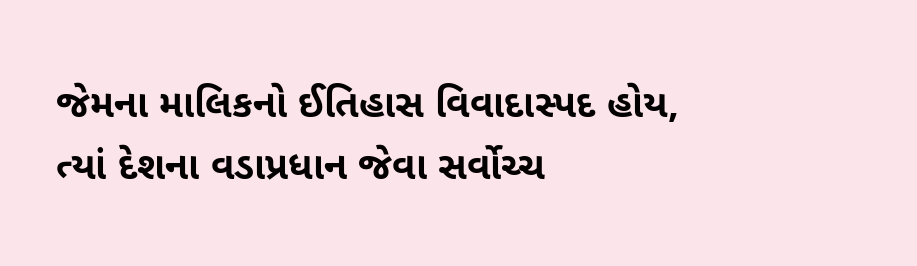જેમના માલિકનો ઈતિહાસ વિવાદાસ્પદ હોય, ત્યાં દેશના વડાપ્રધાન જેવા સર્વોચ્ચ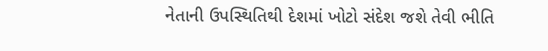નેતાની ઉપસ્થિતિથી દેશમાં ખોટો સંદેશ જશે તેવી ભીતિ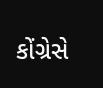કોંગ્રેસે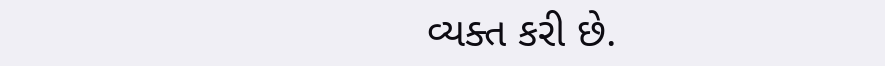વ્યક્ત કરી છે.